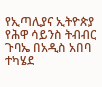የኢጣሊያና ኢትዮጵያ የሕዋ ሳይንስ ትብብር ጉባኤ በአዲስ አበባ ተካሄደ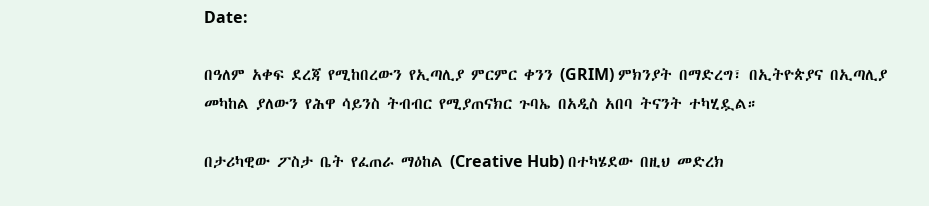Date:

በዓለም አቀፍ ደረጃ የሚከበረውን የኢጣሊያ ምርምር ቀንን (GRIM) ምክንያት በማድረግ፣ በኢትዮጵያና በኢጣሊያ መካከል ያለውን የሕዋ ሳይንስ ትብብር የሚያጠናክር ጉባኤ በአዲስ አበባ ትናንት ተካሂዷል።

በታሪካዊው ፖስታ ቤት የፈጠራ ማዕከል (Creative Hub) በተካሄደው በዚህ መድረክ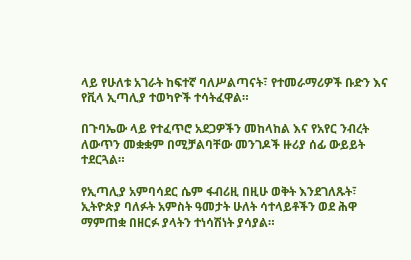ላይ የሁለቱ አገራት ከፍተኛ ባለሥልጣናት፣ የተመራማሪዎች ቡድን እና የቪላ ኢጣሊያ ተወካዮች ተሳትፈዋል።

በጉባኤው ላይ የተፈጥሮ አደጋዎችን መከላከል እና የአየር ንብረት ለውጥን መቋቋም በሚቻልባቸው መንገዶች ዙሪያ ሰፊ ውይይት ተደርጓል።

የኢጣሊያ አምባሳደር ሴም ፋብሪዚ በዚሁ ወቅት እንደገለጹት፣ ኢትዮጵያ ባለፉት አምስት ዓመታት ሁለት ሳተላይቶችን ወደ ሕዋ ማምጠቋ በዘርፉ ያላትን ተነሳሽነት ያሳያል።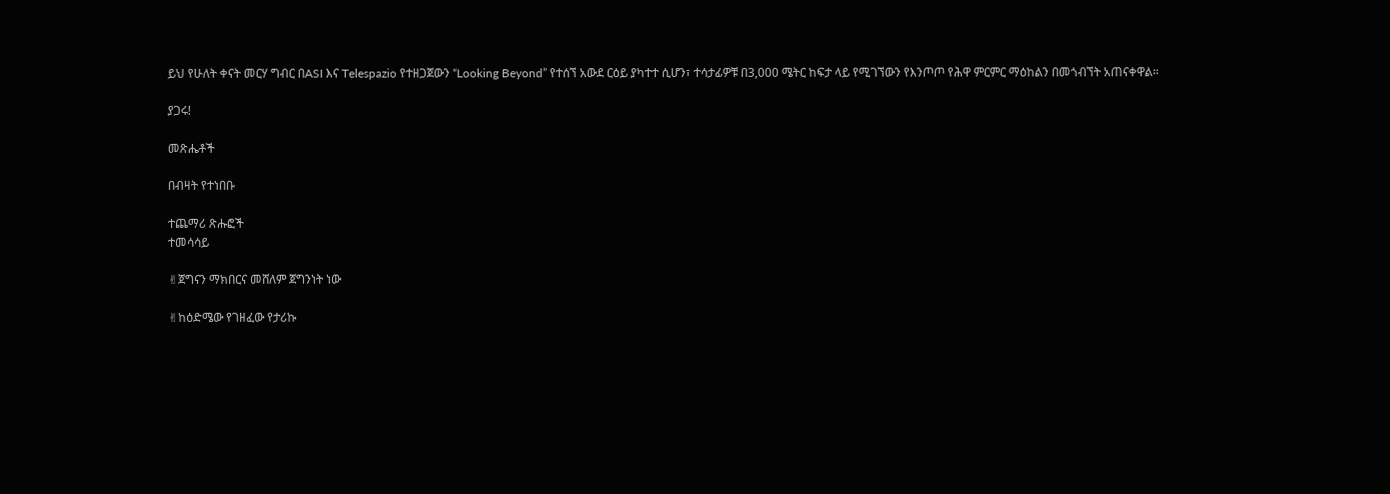ይህ የሁለት ቀናት መርሃ ግብር በASI እና Telespazio የተዘጋጀውን “Looking Beyond” የተሰኘ አውደ ርዕይ ያካተተ ሲሆን፣ ተሳታፊዎቹ በ3,000 ሜትር ከፍታ ላይ የሚገኘውን የእንጦጦ የሕዋ ምርምር ማዕከልን በመጎብኘት አጠናቀዋል።

ያጋሩ!

መጽሔቶች

በብዛት የተነበቡ

ተጨማሪ ጽሑፎች
ተመሳሳይ

✌ጀግናን ማክበርና መሸለም ጀግንነት ነው

✌ከዕድሜው የገዘፈው የታሪኩ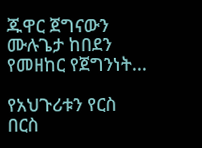ጁዋር ጀግናውን ሙሉጌታ ከበደን የመዘከር የጀግንነት...

የአህጉሪቱን የርስ በርስ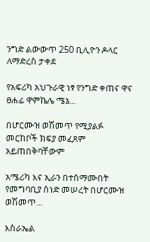ንግድ ልውውጥ 250 ቢሊዮን ዶላር ለማድረስ ታቀደ

የአፍሪካ አህጉራዊ ነፃ የንግድ ቀጠና ዋና ፀሐፊ ዋምኬሌ ሜኔ...

በሆርሙዝ ወሽመጥ የሚያልፉ መርከቦች ክፍያ መፈጸም አይጠበቅባቸውም

አሜሪካ እና ኢራን በተስማሙበት የመግባቢያ ሰነድ መሠረት በሆርሙዝ ወሽመጥ...

እስራኤል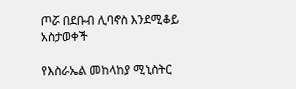ጦሯ በደቡብ ሊባኖስ እንደሚቆይ አስታወቀች

የእስራኤል መከላከያ ሚኒስትር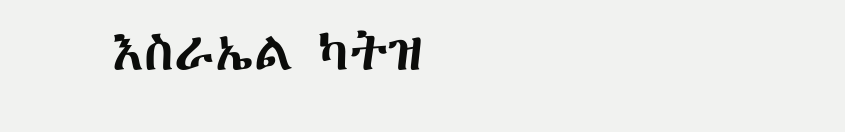እስራኤል ካትዝ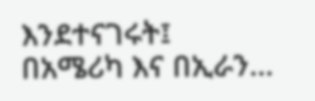እንደተናገሩት፤ በአሜሪካ እና በኢራን...